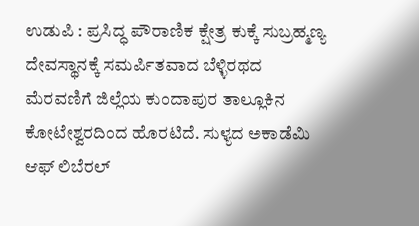ಉಡುಪಿ : ಪ್ರಸಿದ್ಧ ಪೌರಾಣಿಕ ಕ್ಷೇತ್ರ ಕುಕ್ಕೆ ಸುಬ್ರಹ್ಮಣ್ಯ ದೇವಸ್ಥಾನಕ್ಕೆ ಸಮರ್ಪಿತವಾದ ಬೆಳ್ಳಿರಥದ ಮೆರವಣಿಗೆ ಜಿಲ್ಲೆಯ ಕುಂದಾಪುರ ತಾಲ್ಲೂಕಿನ ಕೋಟೇಶ್ವರದಿಂದ ಹೊರಟಿದೆ. ಸುಳ್ಯದ ಅಕಾಡೆಮಿ ಆಫ್ ಲಿಬೆರಲ್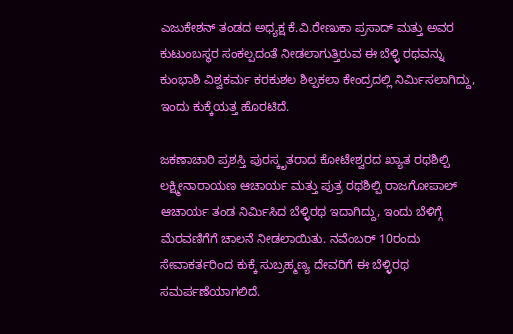ಎಜುಕೇಶನ್ ತಂಡದ ಅಧ್ಯಕ್ಷ ಕೆ.ವಿ.ರೇಣುಕಾ ಪ್ರಸಾದ್ ಮತ್ತು ಅವರ ಕುಟುಂಬಸ್ಥರ ಸಂಕಲ್ಪದಂತೆ ನೀಡಲಾಗುತ್ತಿರುವ ಈ ಬೆಳ್ಳಿ ರಥವನ್ನು ಕುಂಭಾಶಿ ವಿಶ್ವಕರ್ಮ ಕರಕುಶಲ ಶಿಲ್ಪಕಲಾ ಕೇಂದ್ರದಲ್ಲಿ ನಿರ್ಮಿಸಲಾಗಿದ್ದು, ಇಂದು ಕುಕ್ಕೆಯತ್ತ ಹೊರಟಿದೆ.

ಜಕಣಾಚಾರಿ ಪ್ರಶಸ್ತಿ ಪುರಸ್ಕೃತರಾದ ಕೋಟೇಶ್ವರದ ಖ್ಯಾತ ರಥಶಿಲ್ಪಿ ಲಕ್ಷ್ಮೀನಾರಾಯಣ ಆಚಾರ್ಯ ಮತ್ತು ಪುತ್ರ ರಥಶಿಲ್ಪಿ ರಾಜಗೋಪಾಲ್ ಆಚಾರ್ಯ ತಂಡ ನಿರ್ಮಿಸಿದ ಬೆಳ್ಳಿರಥ ಇದಾಗಿದ್ದು, ಇಂದು ಬೆಳಿಗ್ಗೆ ಮೆರವಣಿಗೆಗೆ ಚಾಲನೆ ನೀಡಲಾಯಿತು. ನವೆಂಬರ್ 10ರಂದು ಸೇವಾಕರ್ತರಿಂದ ಕುಕ್ಕೆ ಸುಬ್ರಹ್ಮಣ್ಯ ದೇವರಿಗೆ ಈ ಬೆಳ್ಳಿರಥ ಸಮರ್ಪಣೆಯಾಗಲಿದೆ.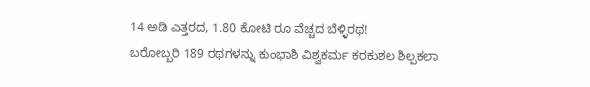14 ಅಡಿ ಎತ್ತರದ, 1.80 ಕೋಟಿ ರೂ ವೆಚ್ಚದ ಬೆಳ್ಳಿರಥ!
ಬರೋಬ್ಬರಿ 189 ರಥಗಳನ್ನು ಕುಂಭಾಶಿ ವಿಶ್ವಕರ್ಮ ಕರಕುಶಲ ಶಿಲ್ಪಕಲಾ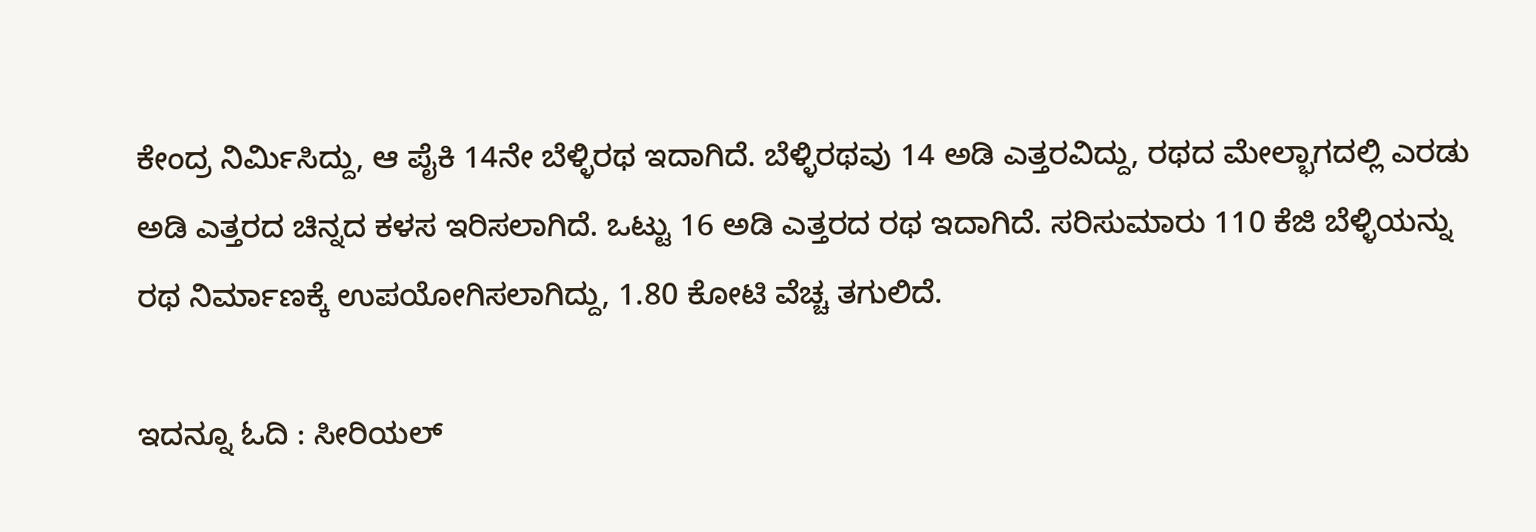ಕೇಂದ್ರ ನಿರ್ಮಿಸಿದ್ದು, ಆ ಪೈಕಿ 14ನೇ ಬೆಳ್ಳಿರಥ ಇದಾಗಿದೆ. ಬೆಳ್ಳಿರಥವು 14 ಅಡಿ ಎತ್ತರವಿದ್ದು, ರಥದ ಮೇಲ್ಭಾಗದಲ್ಲಿ ಎರಡು ಅಡಿ ಎತ್ತರದ ಚಿನ್ನದ ಕಳಸ ಇರಿಸಲಾಗಿದೆ. ಒಟ್ಟು 16 ಅಡಿ ಎತ್ತರದ ರಥ ಇದಾಗಿದೆ. ಸರಿಸುಮಾರು 110 ಕೆಜಿ ಬೆಳ್ಳಿಯನ್ನು ರಥ ನಿರ್ಮಾಣಕ್ಕೆ ಉಪಯೋಗಿಸಲಾಗಿದ್ದು, 1.80 ಕೋಟಿ ವೆಚ್ಚ ತಗುಲಿದೆ.

ಇದನ್ನೂ ಓದಿ : ಸೀರಿಯಲ್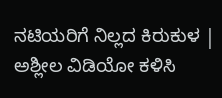ನಟಿಯರಿಗೆ ನಿಲ್ಲದ ಕಿರುಕುಳ | ಅಶ್ಲೀಲ ವಿಡಿಯೋ ಕಳಿಸಿ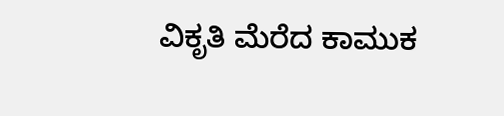ವಿಕೃತಿ ಮೆರೆದ ಕಾಮುಕ